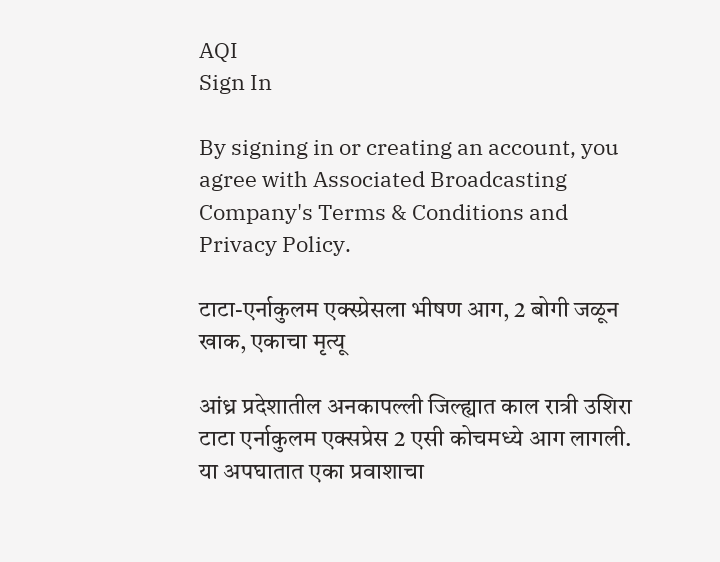AQI
Sign In

By signing in or creating an account, you agree with Associated Broadcasting Company's Terms & Conditions and Privacy Policy.

टाटा-एर्नाकुलम एक्स्प्रेसला भीषण आग, 2 बोगी जळून खाक, एकाचा मृत्यू

आंध्र प्रदेशातील अनकापल्ली जिल्ह्यात काल रात्री उशिरा टाटा एर्नाकुलम एक्सप्रेस 2 एसी कोचमध्ये आग लागली. या अपघातात एका प्रवाशाचा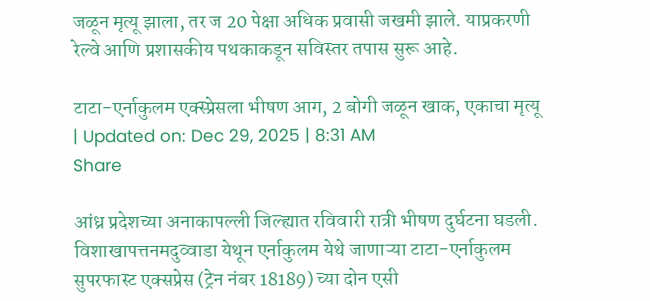जळून मृत्यू झाला, तर ज 20 पेक्षा अधिक प्रवासी जखमी झाले. याप्रकरणी रेल्वे आणि प्रशासकीय पथकाकडून सविस्तर तपास सुरू आहे.

टाटा-एर्नाकुलम एक्स्प्रेसला भीषण आग, 2 बोगी जळून खाक, एकाचा मृत्यू
| Updated on: Dec 29, 2025 | 8:31 AM
Share

आंध्र प्रदेशच्या अनाकापल्ली जिल्ह्यात रविवारी रात्री भीषण दुर्घटना घडली. विशाखापत्तनमदुव्वाडा येथून एर्नाकुलम येथे जाणाऱ्या टाटा-एर्नाकुलम सुपरफास्ट एक्सप्रेस (ट्रेन नंबर 18189) च्या दोन एसी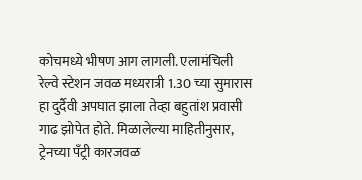कोचमध्ये भीषण आग लागली. एलामंचिली रेल्वे स्टेशन जवळ मध्यरात्री 1.30 च्या सुमारास हा दुर्दैवी अपघात झाला तेव्हा बहुतांश प्रवासी गाढ झोपेत होते. मिळालेल्या माहितीनुसार, ट्रेनच्या पँट्री कारजवळ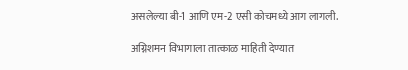असलेल्या बी-1 आणि एम-2 एसी कोचमध्ये आग लागली.

अग्निशमन विभागाला तात्काळ माहिती देण्यात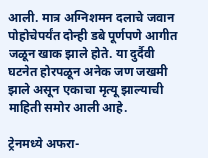आली. मात्र अग्निशमन दलाचे जवान पोहोचेपर्यंत दोन्ही डबे पूर्णपणे आगीत जळून खाक झाले होते. या दुर्दैवी घटनेत होरपळून अनेक जण जखमी झाले असून एकाचा मृत्यू झाल्याची माहिती समोर आली आहे.

ट्रेनमध्ये अफरा-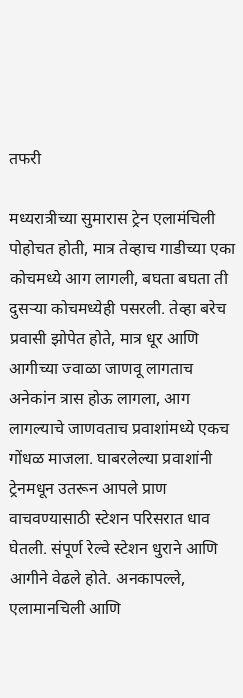तफरी

मध्यरात्रीच्या सुमारास ट्रेन एलामंचिली पोहोचत होती, मात्र तेव्हाच गाडीच्या एका कोचमध्ये आग लागली, बघता बघता ती दुसऱ्या कोचमध्येही पसरली. तेव्हा बरेच प्रवासी झोपेत होते, मात्र धूर आणि आगीच्या ज्वाळा जाणवू लागताच अनेकांन त्रास होऊ लागला, आग लागल्याचे जाणवताच प्रवाशांमध्ये एकच गोंधळ माजला. घाबरलेल्या प्रवाशांनी ट्रेनमधून उतरून आपले प्राण वाचवण्यासाठी स्टेशन परिसरात धाव घेतली. संपूर्ण रेल्वे स्टेशन धुराने आणि आगीने वेढले होते. अनकापल्ले, एलामानचिली आणि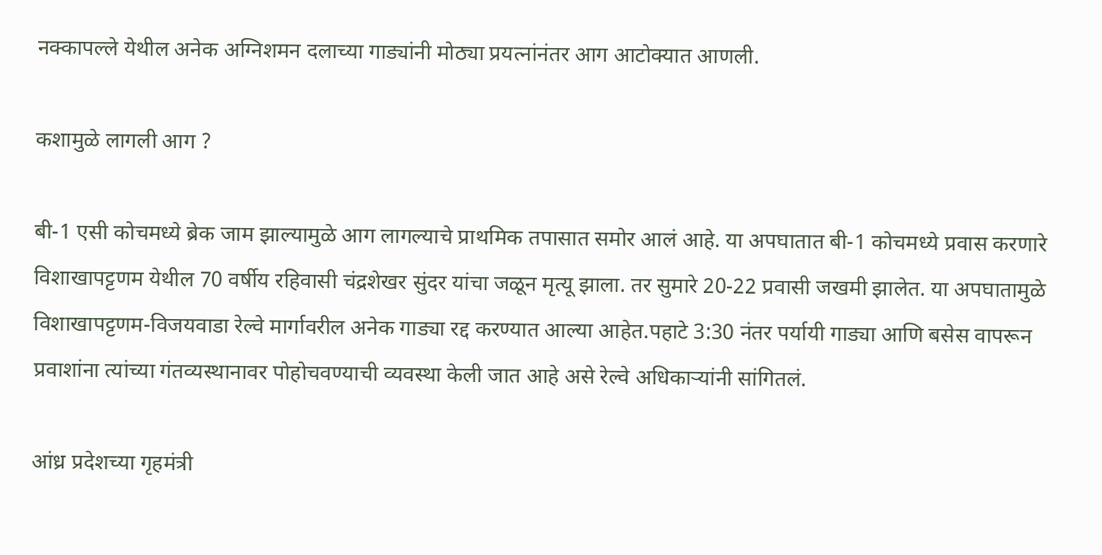नक्कापल्ले येथील अनेक अग्निशमन दलाच्या गाड्यांनी मोठ्या प्रयत्नांनंतर आग आटोक्यात आणली.

कशामुळे लागली आग ?

बी-1 एसी कोचमध्ये ब्रेक जाम झाल्यामुळे आग लागल्याचे प्राथमिक तपासात समोर आलं आहे. या अपघातात बी-1 कोचमध्ये प्रवास करणारे विशाखापट्टणम येथील 70 वर्षीय रहिवासी चंद्रशेखर सुंदर यांचा जळून मृत्यू झाला. तर सुमारे 20-22 प्रवासी जखमी झालेत. या अपघातामुळे विशाखापट्टणम-विजयवाडा रेल्वे मार्गावरील अनेक गाड्या रद्द करण्यात आल्या आहेत.पहाटे 3:30 नंतर पर्यायी गाड्या आणि बसेस वापरून प्रवाशांना त्यांच्या गंतव्यस्थानावर पोहोचवण्याची व्यवस्था केली जात आहे असे रेल्वे अधिकाऱ्यांनी सांगितलं.

आंध्र प्रदेशच्या गृहमंत्री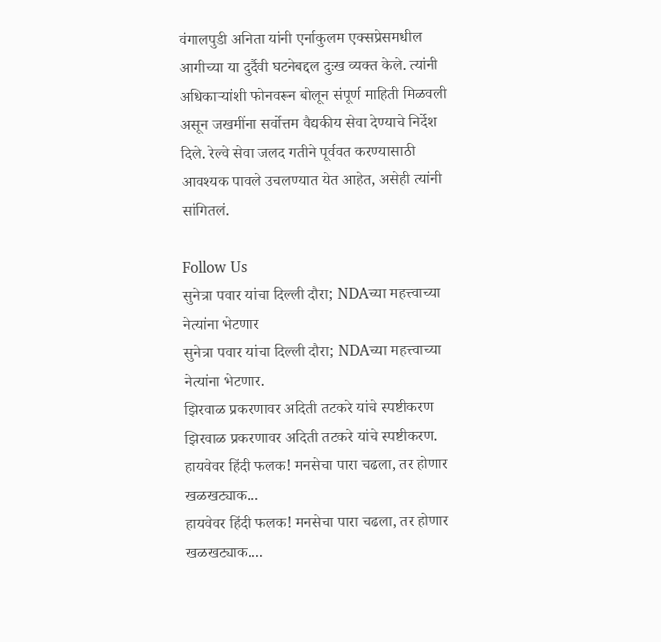वंगालपुडी अनिता यांनी एर्नाकुलम एक्सप्रेसमधील आगीच्या या दुर्दैवी घटनेबद्दल दुःख व्यक्त केले. त्यांनी अधिकाऱ्यांशी फोनवरून बोलून संपूर्ण माहिती मिळवली असून जखमींना सर्वोत्तम वैद्यकीय सेवा देण्याचे निर्देश दिले. रेल्वे सेवा जलद गतीने पूर्ववत करण्यासाठी आवश्यक पावले उचलण्यात येत आहेत, असेही त्यांनी सांगितलं.

Follow Us
सुनेत्रा पवार यांचा दिल्ली दौरा; NDAच्या महत्त्वाच्या नेत्यांना भेटणार
सुनेत्रा पवार यांचा दिल्ली दौरा; NDAच्या महत्त्वाच्या नेत्यांना भेटणार.
झिरवाळ प्रकरणावर अदिती तटकरे यांचे स्पष्टीकरण
झिरवाळ प्रकरणावर अदिती तटकरे यांचे स्पष्टीकरण.
हायवेवर हिंदी फलक! मनसेचा पारा चढला, तर होणार खळखट्याक...
हायवेवर हिंदी फलक! मनसेचा पारा चढला, तर होणार खळखट्याक....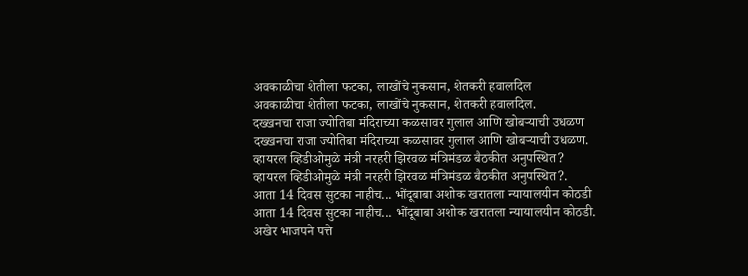अवकाळीचा शेतीला फटका, लाखोंचे नुकसान, शेतकरी हवालदिल
अवकाळीचा शेतीला फटका, लाखोंचे नुकसान, शेतकरी हवालदिल.
दख्खनचा राजा ज्योतिबा मंदिराच्या कळसावर गुलाल आणि खोबऱ्याची उधळण
दख्खनचा राजा ज्योतिबा मंदिराच्या कळसावर गुलाल आणि खोबऱ्याची उधळण.
व्हायरल व्हिडीओमुळे मंत्री नरहरी झिरवळ मंत्रिमंडळ बैठकीत अनुपस्थित?
व्हायरल व्हिडीओमुळे मंत्री नरहरी झिरवळ मंत्रिमंडळ बैठकीत अनुपस्थित?.
आता 14 दिवस सुटका नाहीच... भोंदूबाबा अशोक खरातला न्यायालयीन कोठडी
आता 14 दिवस सुटका नाहीच... भोंदूबाबा अशोक खरातला न्यायालयीन कोठडी.
अखेर भाजपने पत्ते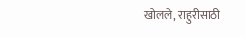खोलले, राहुरीसाठी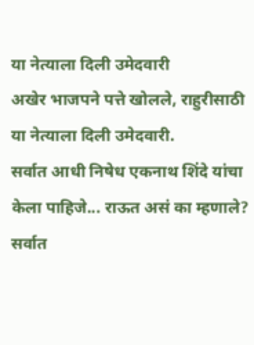या नेत्याला दिली उमेदवारी
अखेर भाजपने पत्ते खोलले, राहुरीसाठी या नेत्याला दिली उमेदवारी.
सर्वात आधी निषेध एकनाथ शिंदे यांचा केला पाहिजे... राऊत असं का म्हणाले?
सर्वात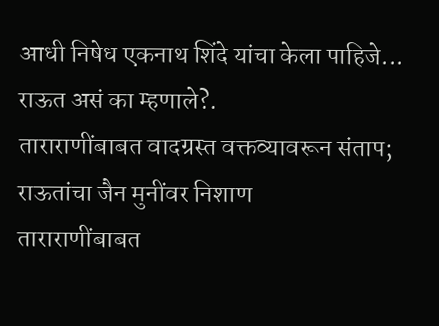आधी निषेध एकनाथ शिंदे यांचा केला पाहिजे... राऊत असं का म्हणाले?.
ताराराणींबाबत वादग्रस्त वक्तव्यावरून संताप; राऊतांचा जैन मुनींवर निशाण
ताराराणींबाबत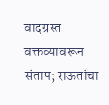वादग्रस्त वक्तव्यावरून संताप; राऊतांचा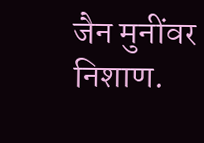जैन मुनींवर निशाण.